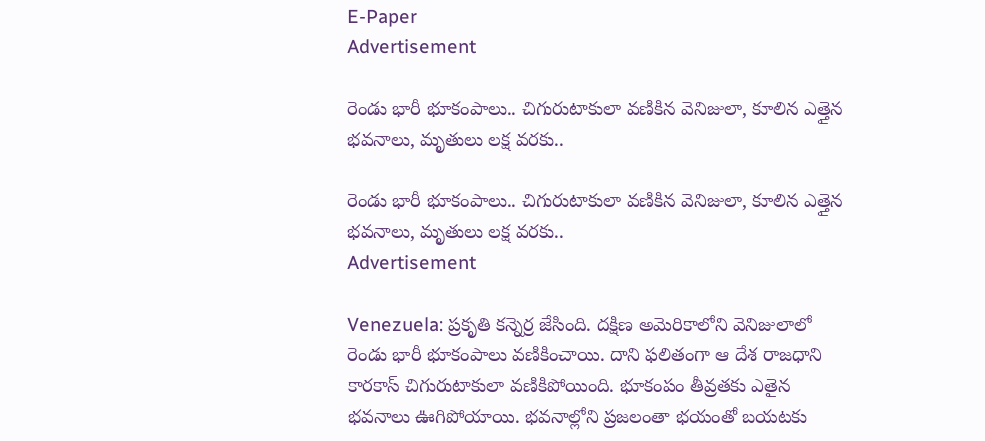E-Paper
Advertisement

రెండు భారీ భూకంపాలు.. చిగురుటాకులా వణికిన వెనిజులా, కూలిన ఎత్తైన భవనాలు, మృతులు లక్ష వరకు..

రెండు భారీ భూకంపాలు.. చిగురుటాకులా వణికిన వెనిజులా, కూలిన ఎత్తైన భవనాలు, మృతులు లక్ష వరకు..
Advertisement

Venezuela: ప్రకృతి కన్నెర్ర జేసింది. దక్షిణ అమెరికాలోని వెనిజులాలో రెండు భారీ భూకంపాలు వణికించాయి. దాని ఫలితంగా ఆ దేశ రాజధాని కారకాస్‌ చిగురుటాకులా వణికిపోయింది. భూకంపం తీవ్రతకు ఎతైన భవనాలు ఊగిపోయాయి. భవనాల్లోని ప్రజలంతా భయంతో బయటకు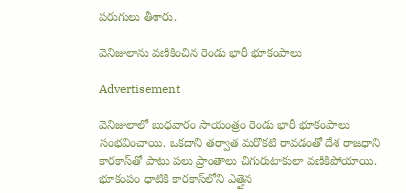పరుగులు తీశారు.

వెనిజులాను వణికించిన రెండు భారీ భూకంపాలు

Advertisement

వెనిజులాలో బుధవారం సాయంత్రం రెండు భారీ భూకంపాలు సంభవించాయి. ఒకదాని తర్వాత మరొకటి రావడంతో దేశ రాజధాని కారకాస్‌తో పాటు పలు ప్రాంతాలు చిగురుటాకులా వణికిపోయాయి. భూకంపం ధాటికి కారకాస్‌లోని ఎత్తైన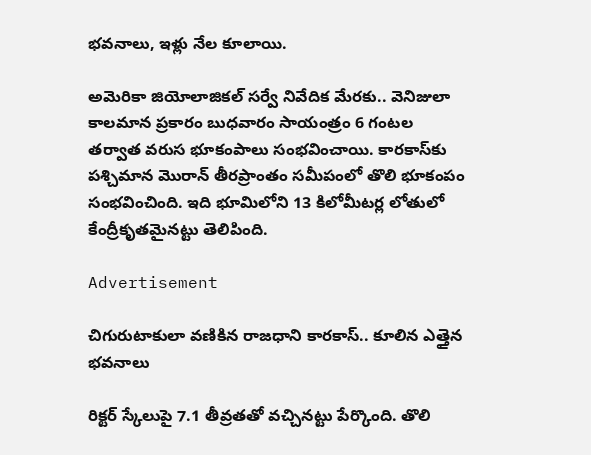భవనాలు, ఇళ్లు నేల కూలాయి.

అమెరికా జియోలాజికల్ సర్వే నివేదిక మేరకు.. వెనిజులా కాలమాన ప్రకారం బుధవారం సాయంత్రం 6 గంటల తర్వాత వరుస భూకంపాలు సంభవించాయి. కారకాస్‌కు పశ్చిమాన మొరాన్ తీరప్రాంతం సమీపంలో తొలి భూకంపం సంభవించింది. ఇది భూమిలోని 13 కిలోమీటర్ల లోతులో కేంద్రీకృతమైనట్టు తెలిపింది.

Advertisement

చిగురుటాకులా వణికిన రాజధాని కారకాస్.. కూలిన ఎత్తైన భవనాలు

రిక్టర్ స్కేలుపై 7.1 తీవ్రతతో వచ్చినట్టు పేర్కొంది. తొలి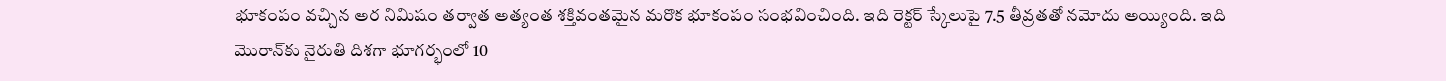భూకంపం వచ్చిన అర నిమిషం తర్వాత అత్యంత శక్తివంతమైన మరొక భూకంపం సంభవించింది. ఇది రెక్టర్ స్కేలుపై 7.5 తీవ్రతతో నమోదు అయ్యింది. ఇది మొరాన్‌కు నైరుతి దిశగా భూగర్భంలో 10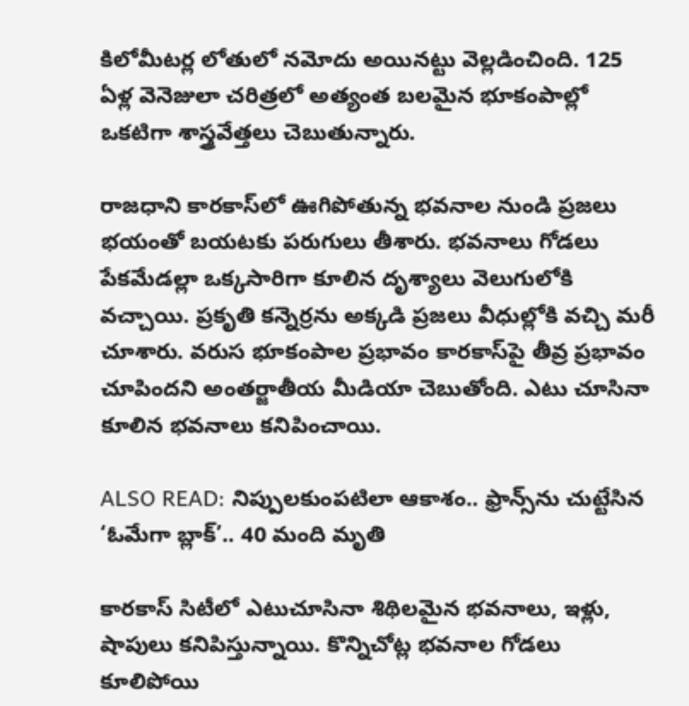కిలోమీటర్ల లోతులో నమోదు అయినట్టు వెల్లడించింది. 125 ఏళ్ల వెనెజులా చరిత్రలో అత్యంత బలమైన భూకంపాల్లో ఒకటిగా శాస్త్రవేత్తలు చెబుతున్నారు.

రాజధాని కారకాస్‌లో ఊగిపోతున్న భవనాల నుండి ప్రజలు భయంతో బయటకు పరుగులు తీశారు. భవనాలు గోడలు పేకమేడల్లా ఒక్కసారిగా కూలిన దృశ్యాలు వెలుగులోకి వచ్చాయి. ప్రకృతి కన్నెర్రను అక్కడి ప్రజలు వీధుల్లోకి వచ్చి మరీ చూశారు. వరుస భూకంపాల ప్రభావం కారకాస్‌పై తీవ్ర ప్రభావం చూపిందని అంతర్జాతీయ మీడియా చెబుతోంది. ఎటు చూసినా కూలిన భవనాలు కనిపించాయి.

ALSO READ: నిప్పులకుంపటిలా ఆకాశం.. ఫ్రాన్స్‌ను చుట్టేసిన ‘ఓమేగా బ్లాక్’.. 40 మంది మృతి

కారకాస్ సిటీలో ఎటుచూసినా శిథిలమైన భవనాలు, ఇళ్లు, షాపులు కనిపిస్తున్నాయి. కొన్నిచోట్ల భవనాల గోడలు కూలిపోయి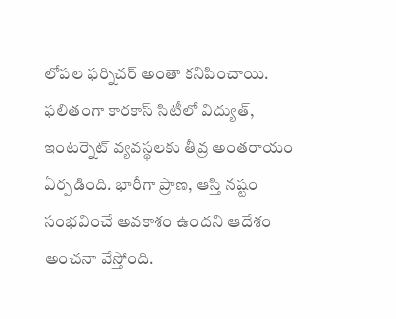లోపల ఫర్నిచర్ అంతా కనిపించాయి. ఫలితంగా కారకాస్ సిటీలో విద్యుత్, ఇంటర్నెట్ వ్యవస్థలకు తీవ్ర అంతరాయం ఏర్పడింది. భారీగా ప్రాణ, ఆస్తి నష్టం సంభవించే అవకాశం ఉందని ఆదేశం అంచనా వేస్తోంది.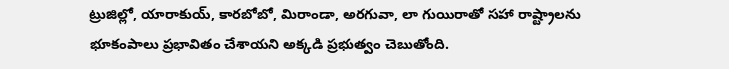ట్రుజిల్లో, యారాకుయ్, కారబోబో, మిరాండా, అరగువా, లా గుయిరాతో సహా రాష్ట్రాలను భూకంపాలు ప్రభావితం చేశాయని అక్కడి ప్రభుత్వం చెబుతోంది.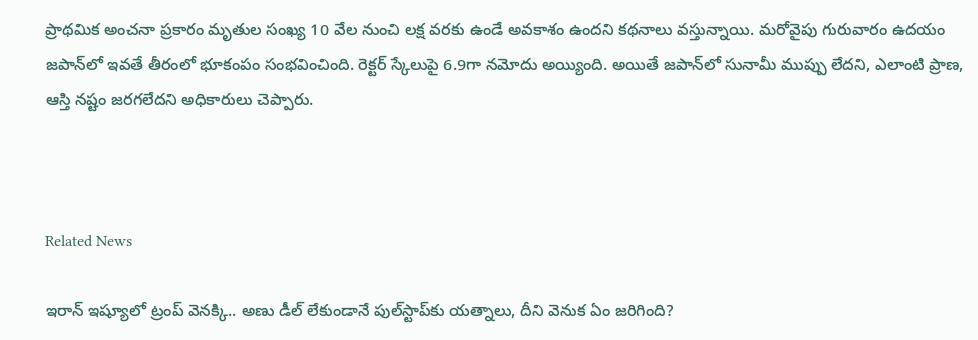ప్రాథమిక అంచనా ప్రకారం మృతుల సంఖ్య 10 వేల నుంచి లక్ష వరకు ఉండే అవకాశం ఉందని కథనాలు వస్తున్నాయి. మరోవైపు గురువారం ఉదయం జపాన్‌లో ఇవతే తీరంలో భూకంపం సంభవించింది. రెక్టర్ స్కేలుపై 6.9గా నమోదు అయ్యింది. అయితే జపాన్‌లో సునామీ ముప్పు లేదని, ఎలాంటి ప్రాణ, ఆస్తి నష్టం జరగలేదని అధికారులు చెప్పారు.



Related News

ఇరాన్ ఇష్యూలో ట్రంప్ వెనక్కి.. అణు డీల్‌ లేకుండానే పుల్‌స్టాప్‌కు యత్నాలు, దీని వెనుక ఏం జరిగింది?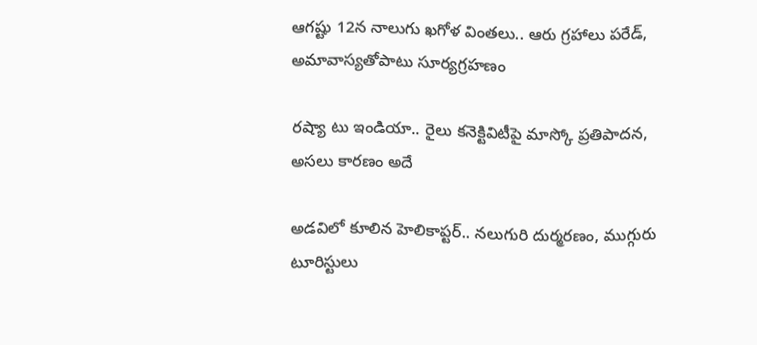ఆగష్టు 12న నాలుగు ఖగోళ వింతలు.. ఆరు గ్రహాలు పరేడ్, అమావాస్యతోపాటు సూర్యగ్రహణం

రష్యా టు ఇండియా.. రైలు కనెక్టివిటీపై మాస్కో ప్రతిపాదన, అసలు కారణం అదే

అడవిలో కూలిన హెలికాప్టర్.. నలుగురి దుర్మరణం, ముగ్గురు టూరిస్టులు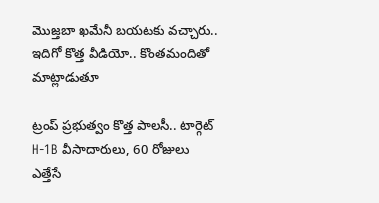మొజ్తబా ఖమేనీ బయటకు వచ్చారు.. ఇదిగో కొత్త వీడియో.. కొంతమందితో మాట్లాడుతూ

ట్రంప్ ప్రభుత్వం కొత్త పాలసీ.. టార్గెట్ H-1B వీసాదారులు, 60 రోజులు ఎత్తేసే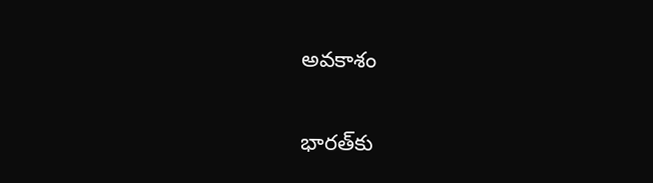అవకాశం

భారత్‌కు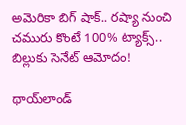అమెరికా బిగ్ షాక్.. రష్యా నుంచి చమురు కొంటే 100% ట్యాక్స్.. బిల్లుకు సెనేట్ ఆమోదం!

థాయ్‌లాండ్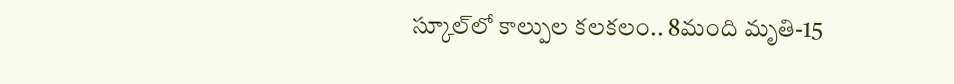స్కూల్‌లో కాల్పుల కలకలం.. 8మంది మృతి-15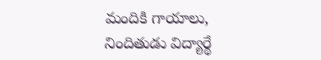మందికి గాయాలు, నిందితుడు విద్యార్థే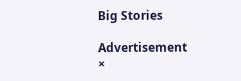Big Stories

Advertisement
×